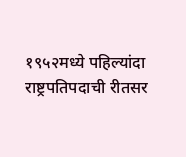१९५२मध्ये पहिल्यांदा राष्ट्रपतिपदाची रीतसर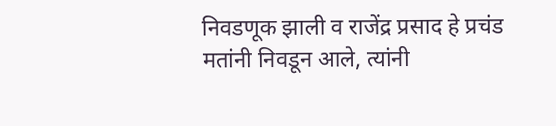निवडणूक झाली व राजेंद्र प्रसाद हे प्रचंड मतांनी निवडून आले, त्यांनी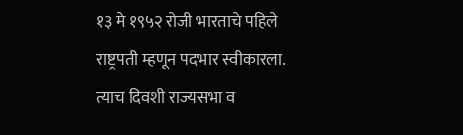१३ मे १९५२ रोजी भारताचे पहिले राष्ट्रपती म्हणून पदभार स्वीकारला. त्याच दिवशी राज्यसभा व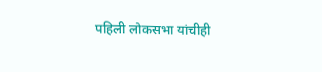पहिली लोकसभा यांचीही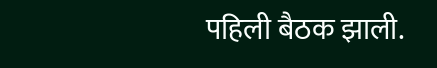पहिली बैठक झाली.